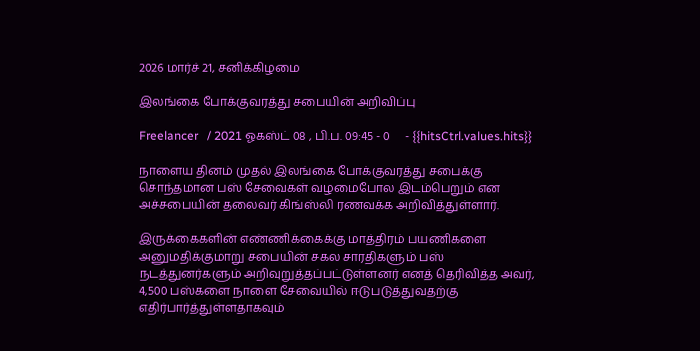2026 மார்ச் 21, சனிக்கிழமை

இலங்கை போக்குவரத்து சபையின் அறிவிப்பு

Freelancer   / 2021 ஓகஸ்ட் 08 , பி.ப. 09:45 - 0     - {{hitsCtrl.values.hits}}

நாளைய தினம் முதல் இலங்கை போக்குவரத்து சபைக்கு சொந்தமான பஸ் சேவைகள் வழமைபோல இடம்பெறும் என அச்சபையின் தலைவர் கிங்ஸ்லி ரணவக்க அறிவித்துள்ளார்.

இருக்கைகளின் எண்ணிக்கைக்கு மாத்திரம் பயணிகளை அனுமதிக்குமாறு சபையின் சகல சாரதிகளும் பஸ் நடத்துனர்களும் அறிவுறுத்தப்பட்டுள்ளனர் எனத் தெரிவித்த அவர், 4,500 பஸ்களை நாளை சேவையில் ஈடுபடுத்துவதற்கு எதிர்பார்த்துள்ளதாகவும்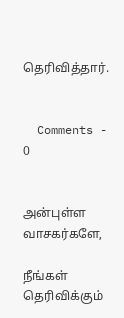தெரிவித்தார்.


  Comments - 0


அன்புள்ள வாசகர்களே,

நீங்கள் தெரிவிக்கும்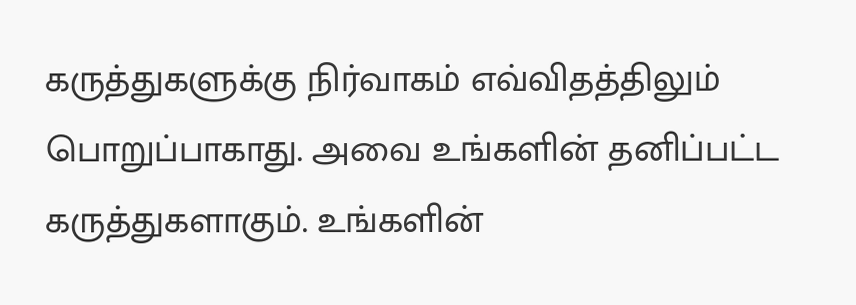கருத்துகளுக்கு நிர்வாகம் எவ்விதத்திலும் பொறுப்பாகாது. அவை உங்களின் தனிப்பட்ட கருத்துகளாகும். உங்களின்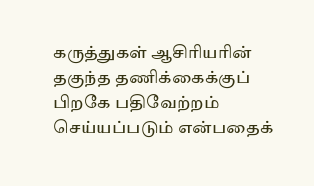கருத்துகள் ஆசிரியரின் தகுந்த தணிக்கைக்குப் பிறகே பதிவேற்றம் செய்யப்படும் என்பதைக்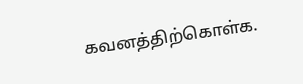கவனத்திற்கொள்க.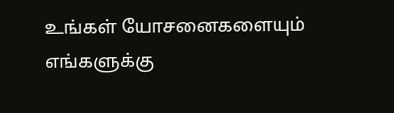உங்கள் யோசனைகளையும் எங்களுக்கு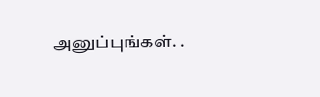அனுப்புங்கள். .